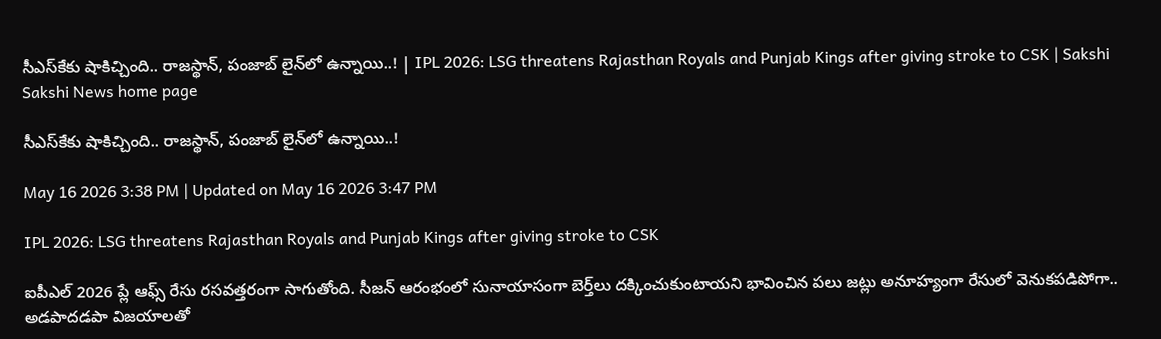సీఎస్‌కేకు షాకిచ్చింది.. రాజస్థాన్‌, పంజాబ్‌ లైన్‌లో ఉన్నాయి..! | IPL 2026: LSG threatens Rajasthan Royals and Punjab Kings after giving stroke to CSK | Sakshi
Sakshi News home page

సీఎస్‌కేకు షాకిచ్చింది.. రాజస్థాన్‌, పంజాబ్‌ లైన్‌లో ఉన్నాయి..!

May 16 2026 3:38 PM | Updated on May 16 2026 3:47 PM

IPL 2026: LSG threatens Rajasthan Royals and Punjab Kings after giving stroke to CSK

ఐపీఎల్‌ 2026 ప్లే ఆఫ్స్‌ రేసు రసవత్తరంగా సాగుతోంది. సీజన్‌ ఆరంభంలో సునాయాసంగా బెర్త్‌లు దక్కించుకుంటాయని భావించిన పలు జట్లు అనూహ్యంగా రేసులో వెనుకపడిపోగా.. అడపాదడపా విజయాలతో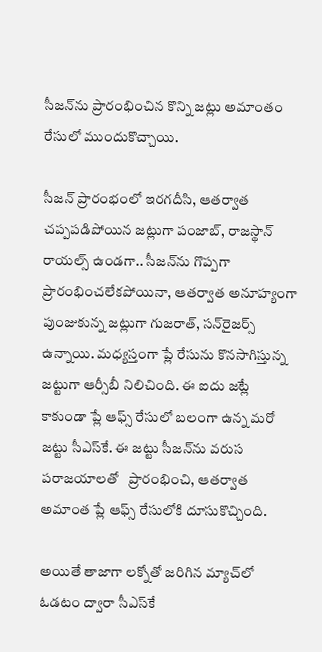సీజన్‌ను ప్రారంభించిన కొన్ని జట్లు అమాంతం రేసులో ముందుకొచ్చాయి.

సీజన్‌ ప్రారంభంలో ఇరగదీసి, ఆతర్వాత చప్పపడిపోయిన జట్లుగా పంజాబ్‌, రాజస్థాన్‌ రాయల్స్‌ ఉండగా.. సీజన్‌ను గొప్పగా ప్రారంభించలేకపోయినా, ఆతర్వాత అనూహ్యంగా పుంజుకున్న జట్లుగా గుజరాత్‌, సన్‌రైజర్స్‌ ఉన్నాయి. మధ్యస్తంగా ప్లే రేసును కొనసాగిస్తున్న జట్టుగా ఆర్సీబీ నిలిచింది. ఈ ఐదు జట్లే కాకుండా ప్లే ఆఫ్స్‌ రేసులో బలంగా ఉన్న మరో జట్టు సీఎస్‌కే. ఈ జట్టు సీజన్‌ను వరుస పరాజయాలతో   ప్రారంభించి, ఆతర్వాత అమాంత ప్లే ఆఫ్స్‌ రేసులోకి దూసుకొచ్చింది.

అయితే తాజాగా లక్నోతో జరిగిన మ్యాచ్‌లో ఓడటం ద్వారా సీఎస్‌కే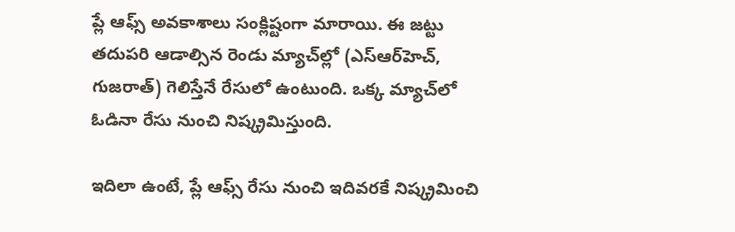ప్లే ఆఫ్స్‌ అవకాశాలు సంక్లిష్టంగా మారాయి. ఈ జట్టు తదుపరి ఆడాల్సిన రెండు మ్యాచ్‌ల్లో (ఎస్‌ఆర్‌హెచ్‌, గుజరాత్‌) గెలిస్తేనే రేసులో ఉంటుంది. ఒక్క మ్యాచ్‌లో ఓడినా రేసు నుంచి నిష్క్రమిస్తుంది.

ఇదిలా ఉంటే, ప్లే ఆఫ్స్‌ రేసు నుంచి ఇదివరకే నిష్క్రమించి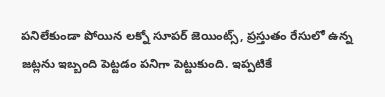పనిలేకుండా పోయిన లక్నో సూపర్‌ జెయింట్స్‌, ప్రస్తుతం రేసులో ఉన్న జట్లను ఇబ్బంది పెట్టడం పనిగా పెట్టుకుంది. ఇప్పటికే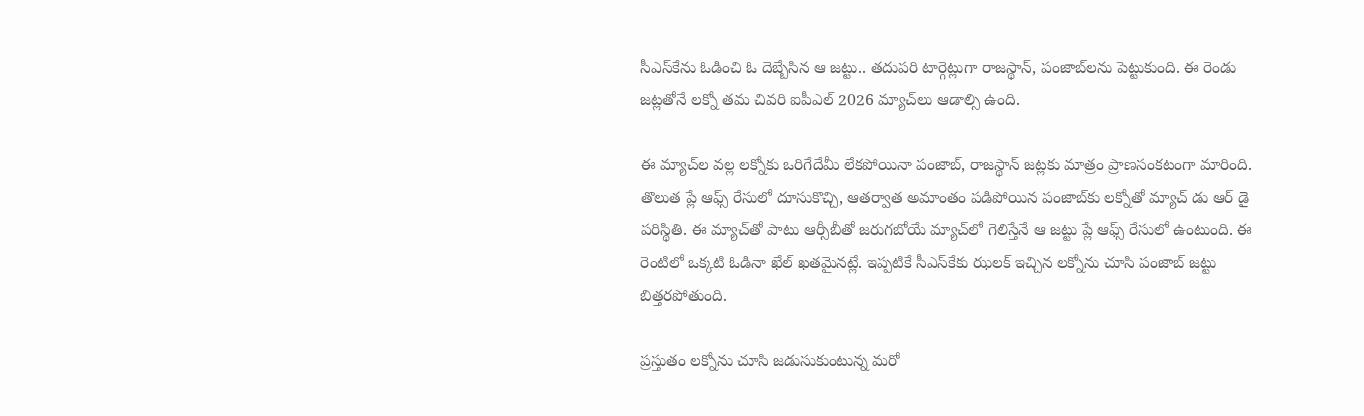సీఎస్‌కేను ఓడించి ఓ దెబ్బేసిన ఆ జట్టు.. తదుపరి టార్గెట్లుగా రాజస్థాన్‌, పంజాబ్‌లను పెట్టుకుంది. ఈ రెండు జట్లతోనే లక్నో తమ చివరి ఐపీఎల్‌ 2026 మ్యాచ్‌లు ఆడాల్సి ఉంది.

ఈ మ్యాచ్‌ల వల్ల లక్నోకు ఒరిగేదేమీ లేకపోయినా పంజాబ్‌, రాజస్థాన్‌ జట్లకు మాత్రం ప్రాణసంకటంగా మారింది. తొలుత ప్లే ఆఫ్స్‌ రేసులో దూసుకొచ్చి, ఆతర్వాత అమాంతం పడిపోయిన పంజాబ్‌కు లక్నోతో మ్యాచ్‌ డు ఆర్‌ డై పరిస్థితి. ఈ మ్యాచ్‌తో పాటు ఆర్సీబీతో జరుగబోయే మ్యాచ్‌లో గెలిస్తేనే ఆ జట్టు ప్లే ఆఫ్స్‌ రేసులో ఉంటుంది. ఈ రెంటిలో ఒక్కటి ఓడినా ఖేల్‌ ఖతమైనట్లే. ఇప్పటికే సీఎస్‌కేకు ఝలక్‌ ఇచ్చిన లక్నోను చూసి పంజాబ్‌ జట్టు బిత్తరపోతుంది.

ప్రస్తుతం లక్నోను చూసి జడుసుకుంటున్న మరో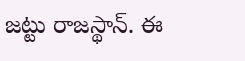జట్టు రాజస్థాన్‌. ఈ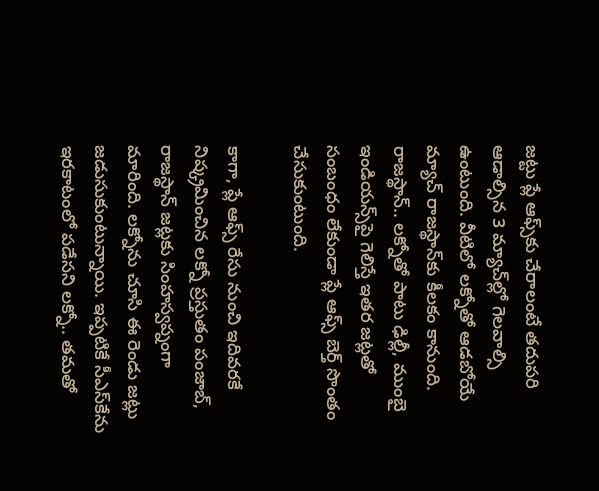జట్టు ప్లే ఆఫ్స్‌కు చేరాలంటే తదుపరి ఆడాల్సిన 3 మ్యాచ్‌ల్లో గెలవాల్సి ఉంటుంది. వీటిలో లక్నోతో ఆడబోయే మ్యాచ్‌ రాజస్థాన్‌కు కీలకం కానుంది. రాజస్థాన్‌.. లక్నోతో పాటు ఢిల్లీ, ముంబై ఇండియన్స్‌పై గెలిస్తే ఇతర జట్లతో సంబంధం లేకుండా ప్లే ఆఫ్స్‌ బెర్త్‌ సొంతం చేసుకుంటుంది.

కాగా, ప్లే ఆఫ్స్‌ రేసు నుంచి ఇదివరకే నిష్క్రమించిన లక్నో ప్రస్తుతం పంజాబ్‌, రాజస్థాన్‌ జట్లకు సింహస్వప్నంగా మారింది. లక్నోను చూసి ఈ రెండు జట్లు జడుసుకుంటున్నాయి. ఇప్పటికే సీఎస్‌కేను ఇరకాటంలో పడేసని లక్నో.. తమతో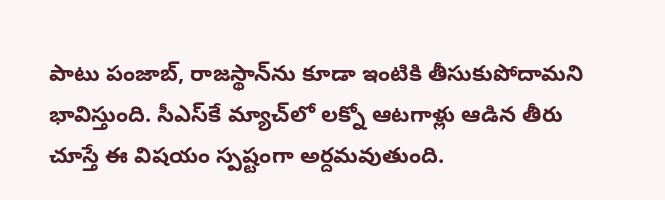పాటు పంజాబ్‌, రాజస్థాన్‌ను కూడా ఇంటికి తీసుకుపోదామని భావిస్తుంది. సీఎస్‌కే మ్యాచ్‌లో లక్నో ఆటగాళ్లు ఆడిన తీరు చూస్తే ఈ విషయం స్పష్టంగా అర్దమవుతుంది.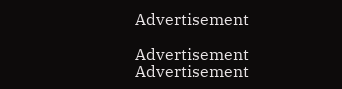Advertisement

Advertisement
Advertisement